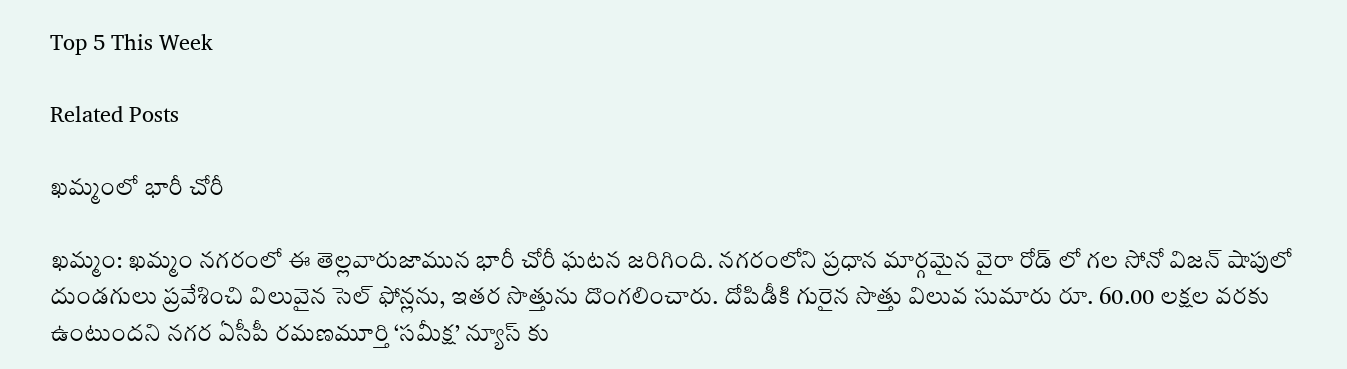Top 5 This Week

Related Posts

ఖమ్మంలో భారీ చోరీ

ఖమ్మం: ఖమ్మం నగరంలో ఈ తెల్లవారుజామున భారీ చోరీ ఘటన జరిగింది. నగరంలోని ప్రధాన మార్గమైన వైరా రోడ్ లో గల సోనో విజన్ షాపులో దుండగులు ప్రవేశించి విలువైన సెల్ ఫోన్లను, ఇతర సొత్తును దొంగలించారు. దోపిడీకి గురైన సొత్తు విలువ సుమారు రూ. 60.00 లక్షల వరకు ఉంటుందని నగర ఏసీపీ రమణమూర్తి ‘సమీక్ష’ న్యూస్ కు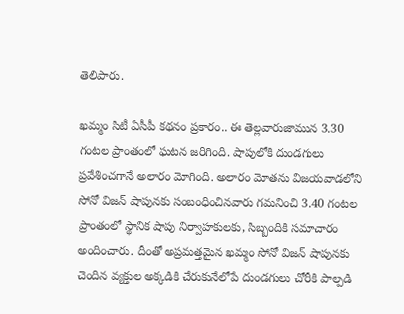తెలిపారు.

ఖమ్మం సిటీ ఏసీపీ కథనం ప్రకారం.. ఈ తెల్లవారుజామున 3.30 గంటల ప్రాంతంలో ఘటన జరిగింది. షాపులోకి దుండగులు ప్రవేశించగానే అలారం మోగింది. అలారం మోతను విజయవాడలోని సోనో విజన్ షాపునకు సంబంధించినవారు గమనించి 3.40 గంటల ప్రాంతంలో స్థానిక షాపు నిర్వాహకులకు, సిబ్బందికి సమాచారం అందించారు. దీంతో అప్రమత్తమైన ఖమ్మం సోనో విజన్ షాపునకు చెందిన వ్యక్తుల అక్కడికి చేరుకునేలోపే దుండగులు చోరీకి పాల్పడి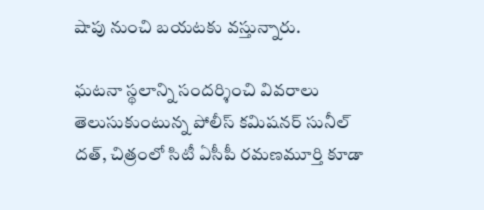షాపు నుంచి బయటకు వస్తున్నారు.

ఘటనా స్థలాన్ని సందర్శించి వివరాలు తెలుసుకుంటున్న పోలీస్ కమిషనర్ సునీల్ దత్, చిత్రంలో సిటీ ఏసీపీ రమణమూర్తి కూడా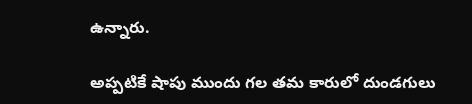ఉన్నారు.

అప్పటికే షాపు ముందు గల తమ కారులో దుండగులు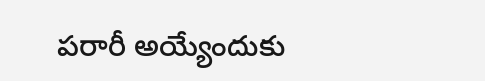పరారీ అయ్యేందుకు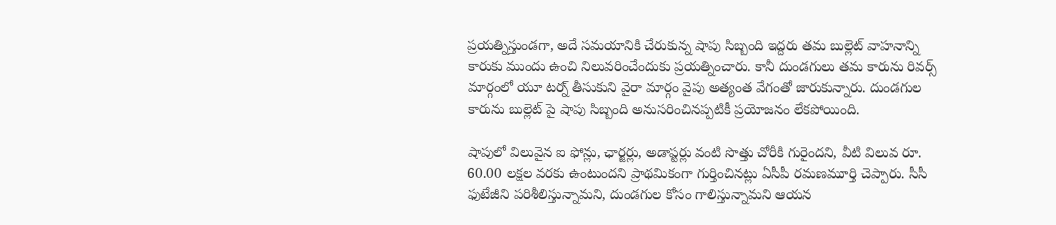ప్రయత్నిస్తుండగా, అదే సమయానికి చేరుకున్న షాపు సిబ్బంది ఇద్దరు తమ బుల్లెట్ వాహనాన్ని కారుకు ముందు ఉంచి నిలువరించేందుకు ప్రయత్నించారు. కానీ దుండగులు తమ కారును రివర్స్ మార్గంలో యూ టర్న్ తీసుకుని వైరా మార్గం వైపు అత్యంత వేగంతో జారుకున్నారు. దుండగుల కారును బుల్లెట్ పై షాపు సిబ్బంది అనుసరించినప్పటికీ ప్రయోజనం లేకపోయింది.

షాపులో విలువైన ఐ ఫోన్లు, ఛార్జర్లు, అడాప్టర్లు వంటి సొత్తు చోరీకి గురైందని, వీటి విలువ రూ. 60.00 లక్షల వరకు ఉంటుందని ప్రాథమికంగా గుర్తించినట్లు ఏసీపీ రమణమూర్తి చెప్పారు. సీసీ ఫుటేజీని పరిశీలిస్తున్నామని, దుండగుల కోసం గాలిస్తున్నామని ఆయన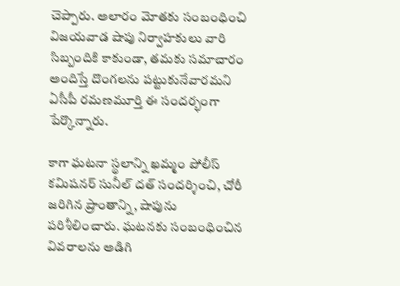చెప్పారు. అలారం మోతకు సంబంధించి విజయవాడ షాపు నిర్వాహకులు వారి సిబ్బందికి కాకుండా, తమకు సమాచారం అందిస్తే దొంగలను పట్టుకునేవారమని ఏసీపీ రమణమూర్తి ఈ సందర్భంగా పేర్కొన్నారు.

కాగా ఘటనా స్థలాన్ని ఖమ్మం పోలీస్ కమిషనర్ సునీల్ దత్ సందర్శించి, చోరీ జరిగిన ప్రాంతాన్ని, షాపును పరిశీలించారు. ఘటనకు సంబంధించిన వివరాలను అడిగి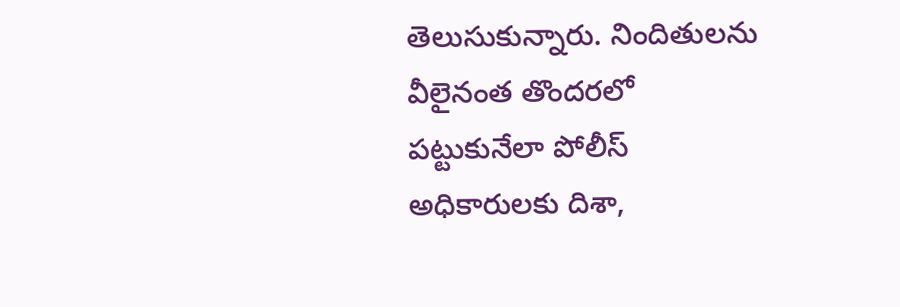తెలుసుకున్నారు. నిందితులను వీలైనంత తొందరలో పట్టుకునేలా పోలీస్ అధికారులకు దిశా,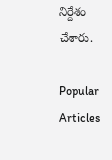నిర్దేశం చేశారు.

Popular Articles